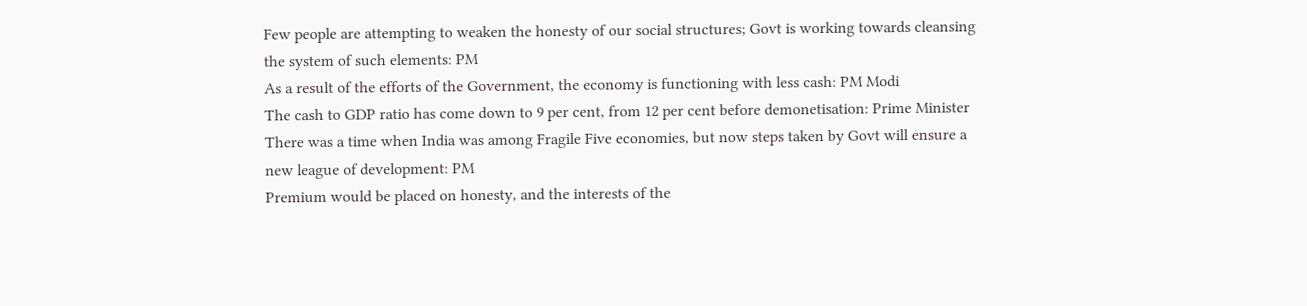Few people are attempting to weaken the honesty of our social structures; Govt is working towards cleansing the system of such elements: PM
As a result of the efforts of the Government, the economy is functioning with less cash: PM Modi
The cash to GDP ratio has come down to 9 per cent, from 12 per cent before demonetisation: Prime Minister
There was a time when India was among Fragile Five economies, but now steps taken by Govt will ensure a new league of development: PM
Premium would be placed on honesty, and the interests of the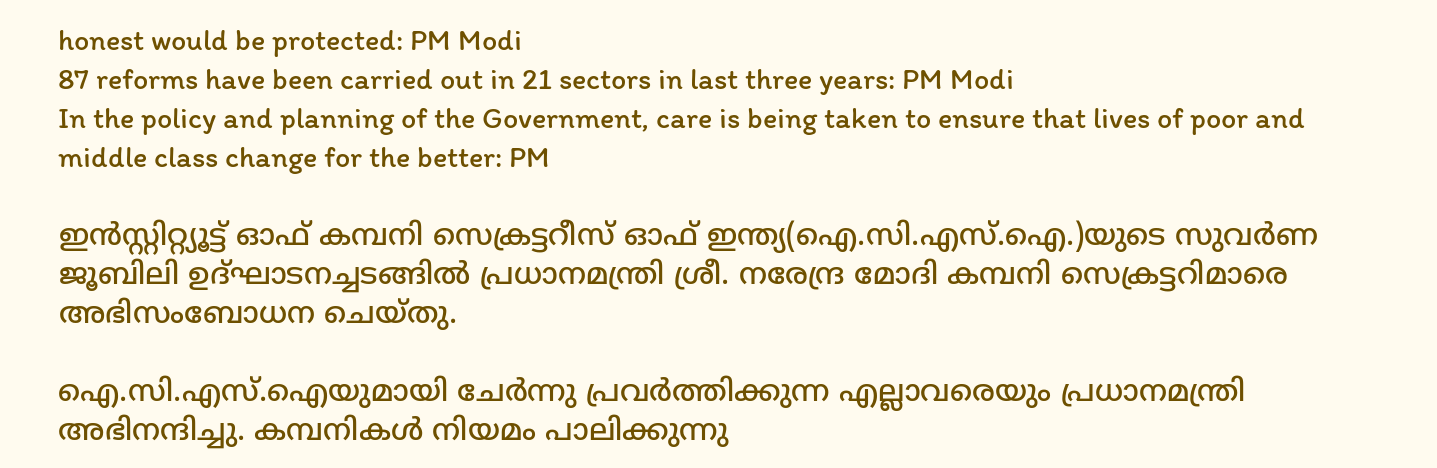honest would be protected: PM Modi
87 reforms have been carried out in 21 sectors in last three years: PM Modi
In the policy and planning of the Government, care is being taken to ensure that lives of poor and middle class change for the better: PM

ഇന്‍സ്റ്റിറ്റ്യൂട്ട് ഓഫ് കമ്പനി സെക്രട്ടറീസ് ഓഫ് ഇന്ത്യ(ഐ.സി.എസ്.ഐ.)യുടെ സുവര്‍ണ ജൂബിലി ഉദ്ഘാടനച്ചടങ്ങില്‍ പ്രധാനമന്ത്രി ശ്രീ. നരേന്ദ്ര മോദി കമ്പനി സെക്രട്ടറിമാരെ അഭിസംബോധന ചെയ്തു.

ഐ.സി.എസ്.ഐയുമായി ചേര്‍ന്നു പ്രവര്‍ത്തിക്കുന്ന എല്ലാവരെയും പ്രധാനമന്ത്രി അഭിനന്ദിച്ചു. കമ്പനികള്‍ നിയമം പാലിക്കുന്നു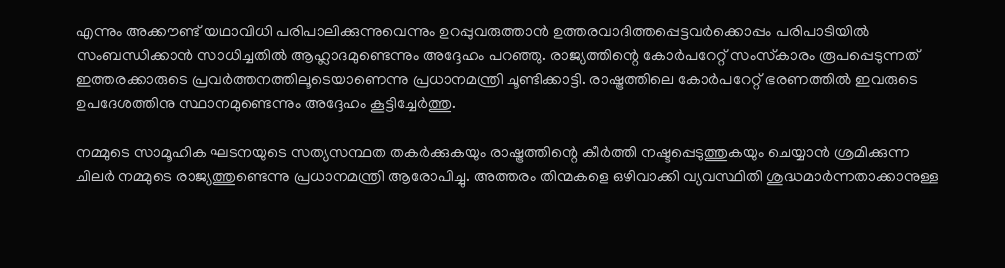എന്നും അക്കൗണ്ട് യഥാവിധി പരിപാലിക്കുന്നുവെന്നും ഉറപ്പുവരുത്താന്‍ ഉത്തരവാദിത്തപ്പെട്ടവര്‍ക്കൊപ്പം പരിപാടിയില്‍ സംബന്ധിക്കാന്‍ സാധിച്ചതില്‍ ആഹ്ലാദമുണ്ടെന്നും അദ്ദേഹം പറഞ്ഞു. രാജ്യത്തിന്റെ കോര്‍പറേറ്റ് സംസ്‌കാരം രൂപപ്പെടുന്നത് ഇത്തരക്കാരുടെ പ്രവര്‍ത്തനത്തിലൂടെയാണെന്നു പ്രധാനമന്ത്രി ചൂണ്ടിക്കാട്ടി. രാഷ്ട്രത്തിലെ കോര്‍പറേറ്റ് ഭരണത്തില്‍ ഇവരുടെ ഉപദേശത്തിനു സ്ഥാനമുണ്ടെന്നും അദ്ദേഹം കൂട്ടിച്ചേര്‍ത്തു.

നമ്മുടെ സാമൂഹിക ഘടനയുടെ സത്യസന്ഥത തകര്‍ക്കുകയും രാഷ്ട്രത്തിന്റെ കീര്‍ത്തി നഷ്ടപ്പെടുത്തുകയും ചെയ്യാന്‍ ശ്രമിക്കുന്ന ചിലര്‍ നമ്മുടെ രാജ്യത്തുണ്ടെന്നു പ്രധാനമന്ത്രി ആരോപിച്ചു. അത്തരം തിന്മകളെ ഒഴിവാക്കി വ്യവസ്ഥിതി ശുദ്ധമാര്‍ന്നതാക്കാനുള്ള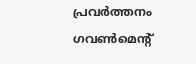പ്രവര്‍ത്തനം ഗവണ്‍മെന്റ്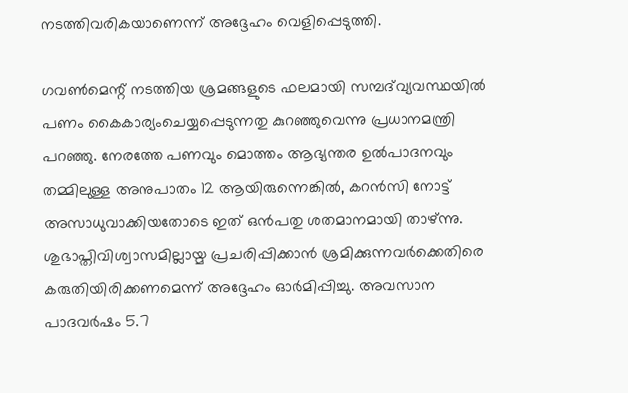നടത്തിവരികയാണെന്ന് അദ്ദേഹം വെളിപ്പെടുത്തി.

ഗവണ്‍മെന്റ് നടത്തിയ ശ്രമങ്ങളുടെ ഫലമായി സമ്പദ്‌വ്യവസ്ഥയില്‍ പണം കൈകാര്യംചെയ്യപ്പെടുന്നതു കുറഞ്ഞുവെന്നു പ്രധാനമന്ത്രി പറഞ്ഞു. നേരത്തേ പണവും മൊത്തം ആഭ്യന്തര ഉല്‍പാദനവും തമ്മിലുള്ള അനുപാതം 12 ആയിരുന്നെങ്കില്‍, കറന്‍സി നോട്ട് അസാധുവാക്കിയതോടെ ഇത് ഒന്‍പതു ശതമാനമായി താഴ്ന്നു. ശുഭാപ്തിവിശ്വാസമില്ലായ്മ പ്രചരിപ്പിക്കാന്‍ ശ്രമിക്കുന്നവര്‍ക്കെതിരെ കരുതിയിരിക്കണമെന്ന് അദ്ദേഹം ഓര്‍മിപ്പിച്ചു. അവസാന പാദവര്‍ഷം 5.7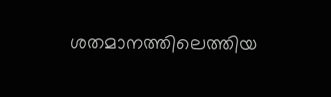ശതമാനത്തിലെത്തിയ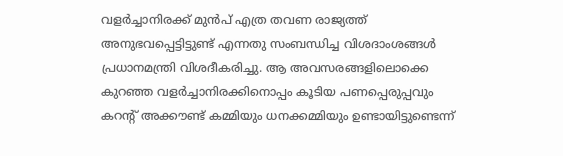വളര്‍ച്ചാനിരക്ക് മുന്‍പ് എത്ര തവണ രാജ്യത്ത് അനുഭവപ്പെട്ടിട്ടുണ്ട് എന്നതു സംബന്ധിച്ച വിശദാംശങ്ങള്‍ പ്രധാനമന്ത്രി വിശദീകരിച്ചു. ആ അവസരങ്ങളിലൊക്കെ കുറഞ്ഞ വളര്‍ച്ചാനിരക്കിനൊപ്പം കൂടിയ പണപ്പെരുപ്പവും കറന്റ് അക്കൗണ്ട് കമ്മിയും ധനക്കമ്മിയും ഉണ്ടായിട്ടുണ്ടെന്ന്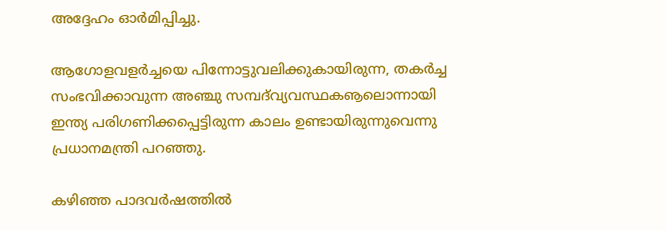അദ്ദേഹം ഓര്‍മിപ്പിച്ചു.

ആഗോളവളര്‍ച്ചയെ പിന്നോട്ടുവലിക്കുകായിരുന്ന, തകര്‍ച്ച സംഭവിക്കാവുന്ന അഞ്ചു സമ്പദ്‌വ്യവസ്ഥകൡലൊന്നായി ഇന്ത്യ പരിഗണിക്കപ്പെട്ടിരുന്ന കാലം ഉണ്ടായിരുന്നുവെന്നു പ്രധാനമന്ത്രി പറഞ്ഞു.

കഴിഞ്ഞ പാദവര്‍ഷത്തില്‍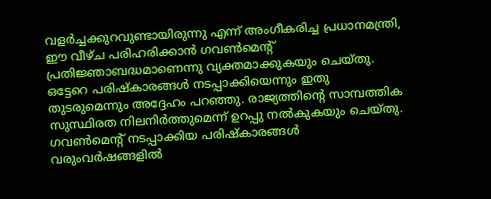വളര്‍ച്ചക്കുറവുണ്ടായിരുന്നു എന്ന് അംഗീകരിച്ച പ്രധാനമന്ത്രി, ഈ വീഴ്ച പരിഹരിക്കാന്‍ ഗവണ്‍മെന്റ് പ്രതിജ്ഞാബദ്ധമാണെന്നു വ്യക്തമാക്കുകയും ചെയ്തു. ഒട്ടേറെ പരിഷ്‌കാരങ്ങള്‍ നടപ്പാക്കിയെന്നും ഇതു തുടരുമെന്നും അദ്ദേഹം പറഞ്ഞു. രാജ്യത്തിന്റെ സാമ്പത്തിക സുസ്ഥിരത നിലനിര്‍ത്തുമെന്ന് ഉറപ്പു നല്‍കുകയും ചെയ്തു. ഗവണ്‍മെന്റ് നടപ്പാക്കിയ പരിഷ്‌കാരങ്ങള്‍ വരുംവര്‍ഷങ്ങളില്‍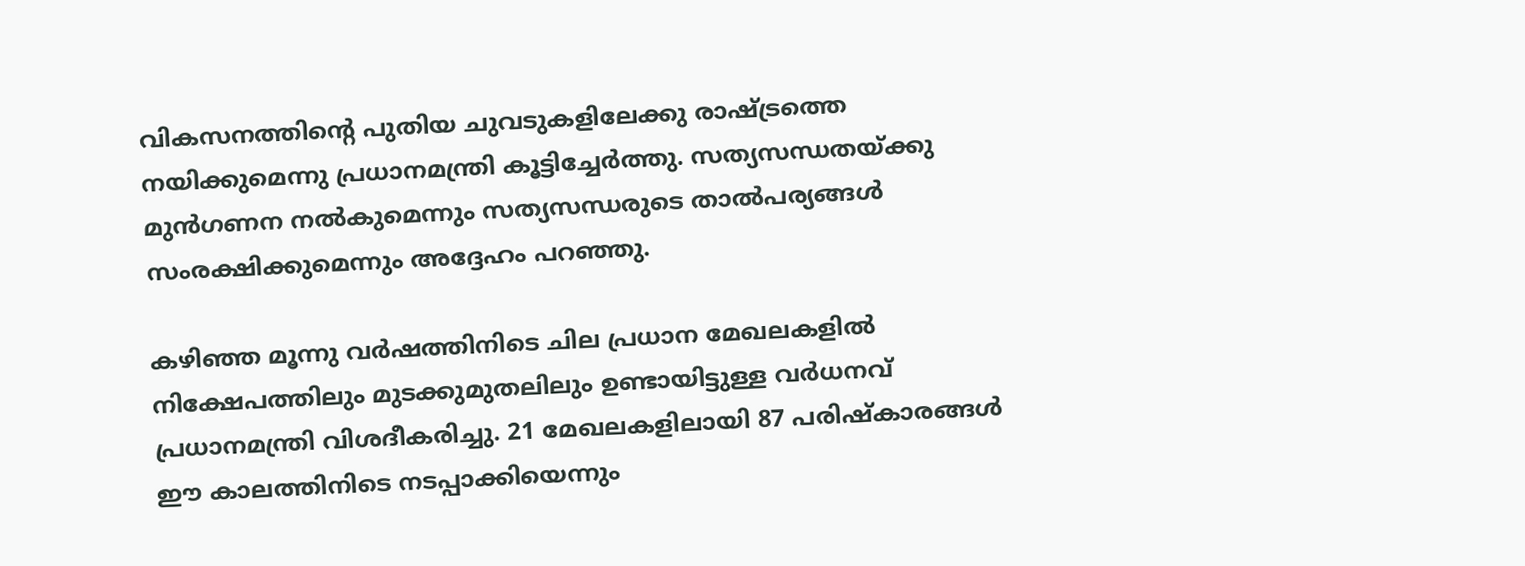വികസനത്തിന്റെ പുതിയ ചുവടുകളിലേക്കു രാഷ്ട്രത്തെ നയിക്കുമെന്നു പ്രധാനമന്ത്രി കൂട്ടിച്ചേര്‍ത്തു. സത്യസന്ധതയ്ക്കു മുന്‍ഗണന നല്‍കുമെന്നും സത്യസന്ധരുടെ താല്‍പര്യങ്ങള്‍ സംരക്ഷിക്കുമെന്നും അദ്ദേഹം പറഞ്ഞു.

കഴിഞ്ഞ മൂന്നു വര്‍ഷത്തിനിടെ ചില പ്രധാന മേഖലകളില്‍ നിക്ഷേപത്തിലും മുടക്കുമുതലിലും ഉണ്ടായിട്ടുള്ള വര്‍ധനവ് പ്രധാനമന്ത്രി വിശദീകരിച്ചു. 21 മേഖലകളിലായി 87 പരിഷ്‌കാരങ്ങള്‍ ഈ കാലത്തിനിടെ നടപ്പാക്കിയെന്നും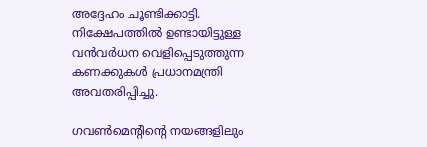അദ്ദേഹം ചൂണ്ടിക്കാട്ടി. നിക്ഷേപത്തില്‍ ഉണ്ടായിട്ടുള്ള വന്‍വര്‍ധന വെളിപ്പെടുത്തുന്ന കണക്കുകള്‍ പ്രധാനമന്ത്രി അവതരിപ്പിച്ചു.

ഗവണ്‍മെന്റിന്റെ നയങ്ങളിലും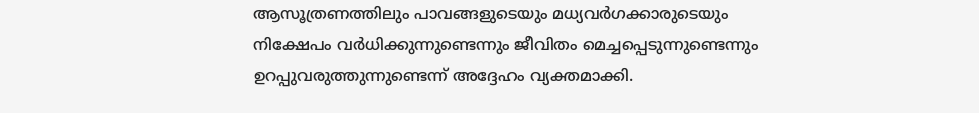ആസൂത്രണത്തിലും പാവങ്ങളുടെയും മധ്യവര്‍ഗക്കാരുടെയും നിക്ഷേപം വര്‍ധിക്കുന്നുണ്ടെന്നും ജീവിതം മെച്ചപ്പെടുന്നുണ്ടെന്നും ഉറപ്പുവരുത്തുന്നുണ്ടെന്ന് അദ്ദേഹം വ്യക്തമാക്കി.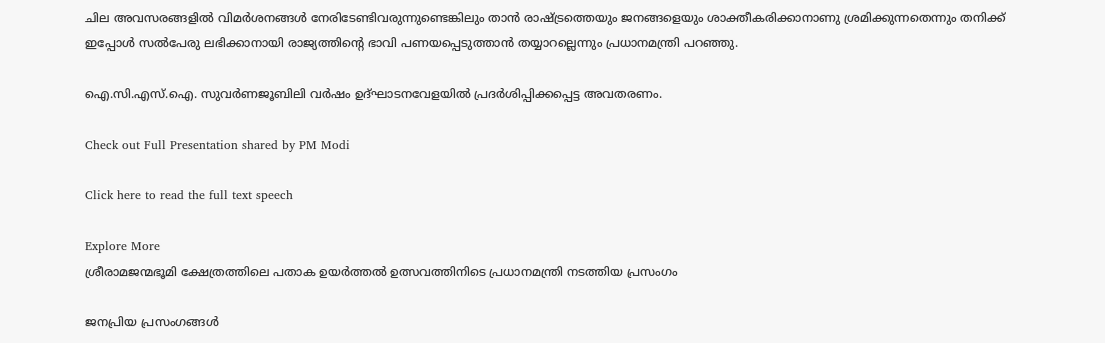ചില അവസരങ്ങളില്‍ വിമര്‍ശനങ്ങള്‍ നേരിടേണ്ടിവരുന്നുണ്ടെങ്കിലും താന്‍ രാഷ്ട്രത്തെയും ജനങ്ങളെയും ശാക്തീകരിക്കാനാണു ശ്രമിക്കുന്നതെന്നും തനിക്ക് ഇപ്പോള്‍ സല്‍പേരു ലഭിക്കാനായി രാജ്യത്തിന്റെ ഭാവി പണയപ്പെടുത്താന്‍ തയ്യാറല്ലെന്നും പ്രധാനമന്ത്രി പറഞ്ഞു.

ഐ.സി.എസ്.ഐ. സുവര്‍ണജൂബിലി വര്‍ഷം ഉദ്ഘാടനവേളയില്‍ പ്രദര്‍ശിപ്പിക്കപ്പെട്ട അവതരണം.

Check out Full Presentation shared by PM Modi

Click here to read the full text speech

Explore More
ശ്രീരാമജന്മഭൂമി ക്ഷേത്രത്തിലെ പതാക ഉയർത്തൽ ഉത്സവത്തിനിടെ പ്രധാനമന്ത്രി നടത്തിയ പ്രസംഗം

ജനപ്രിയ പ്രസംഗങ്ങൾ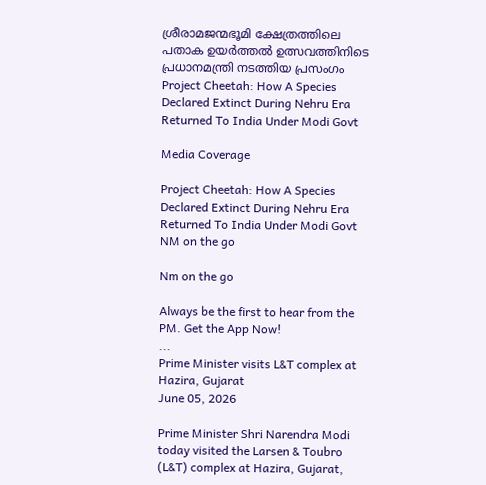ശ്രീരാമജന്മഭൂമി ക്ഷേത്രത്തിലെ പതാക ഉയർത്തൽ ഉത്സവത്തിനിടെ പ്രധാനമന്ത്രി നടത്തിയ പ്രസംഗം
Project Cheetah: How A Species Declared Extinct During Nehru Era Returned To India Under Modi Govt

Media Coverage

Project Cheetah: How A Species Declared Extinct During Nehru Era Returned To India Under Modi Govt
NM on the go

Nm on the go

Always be the first to hear from the PM. Get the App Now!
...
Prime Minister visits L&T complex at Hazira, Gujarat
June 05, 2026

Prime Minister Shri Narendra Modi today visited the Larsen & Toubro (L&T) complex at Hazira, Gujarat,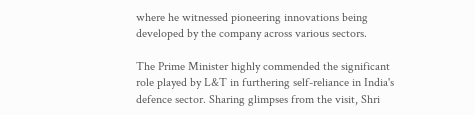where he witnessed pioneering innovations being developed by the company across various sectors.

The Prime Minister highly commended the significant role played by L&T in furthering self-reliance in India's defence sector. Sharing glimpses from the visit, Shri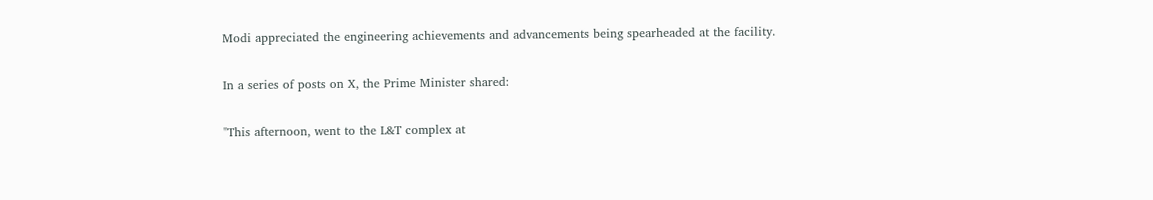Modi appreciated the engineering achievements and advancements being spearheaded at the facility.

In a series of posts on X, the Prime Minister shared:

"This afternoon, went to the L&T complex at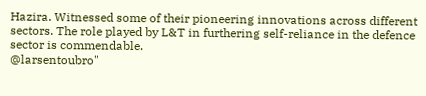Hazira. Witnessed some of their pioneering innovations across different sectors. The role played by L&T in furthering self-reliance in the defence sector is commendable.
@larsentoubro"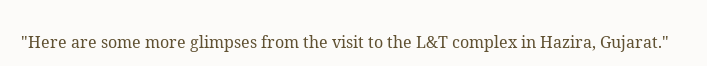"Here are some more glimpses from the visit to the L&T complex in Hazira, Gujarat."